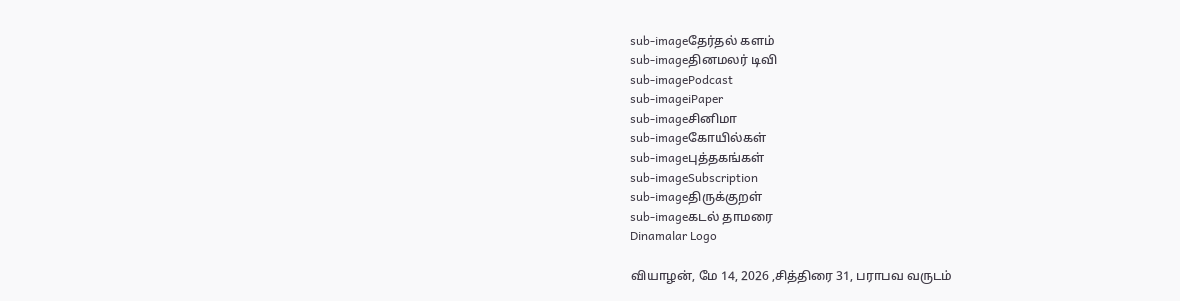sub-imageதேர்தல் களம்
sub-imageதினமலர் டிவி
sub-imagePodcast
sub-imageiPaper
sub-imageசினிமா
sub-imageகோயில்கள்
sub-imageபுத்தகங்கள்
sub-imageSubscription
sub-imageதிருக்குறள்
sub-imageகடல் தாமரை
Dinamalar Logo

வியாழன், மே 14, 2026 ,சித்திரை 31, பராபவ வருடம்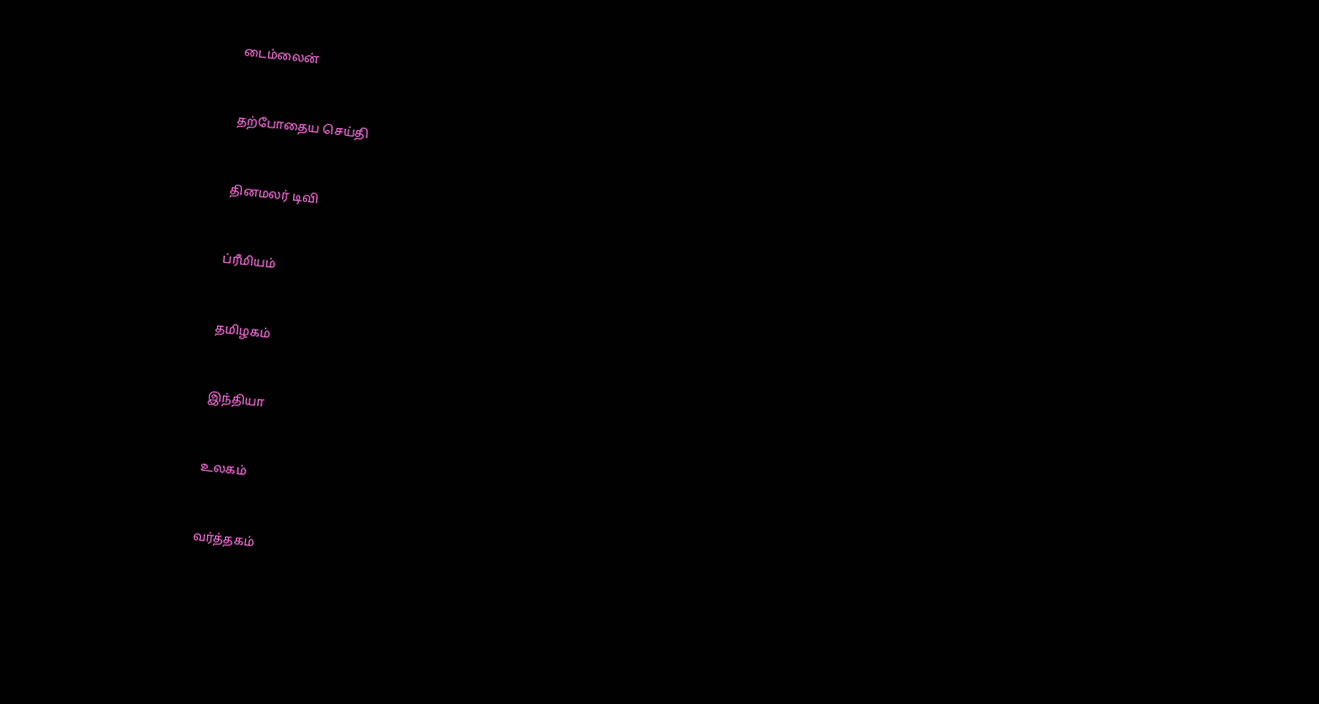டைம்லைன்


தற்போதைய செய்தி


தினமலர் டிவி


ப்ரீமியம்


தமிழகம்


இந்தியா


உலகம்


வர்த்தகம்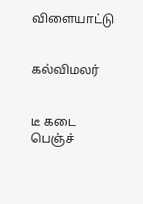விளையாட்டு


கல்விமலர்


டீ கடை பெஞ்ச்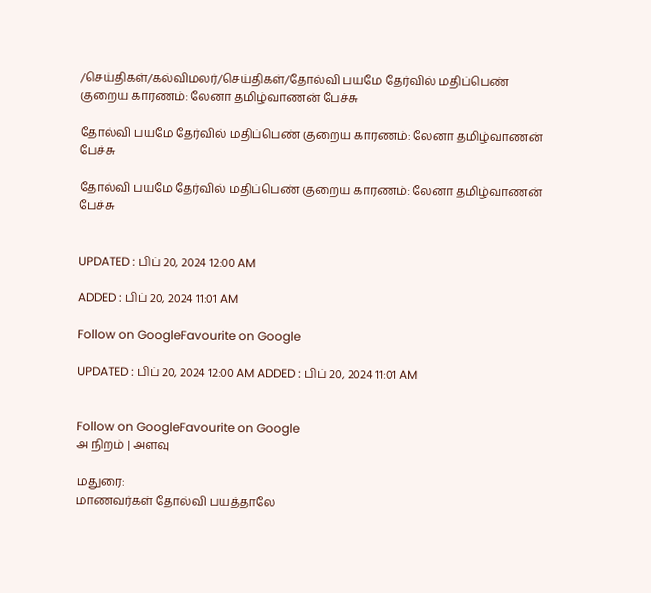/செய்திகள்/கல்விமலர்/செய்திகள்/தோல்வி பயமே தேர்வில் மதிப்பெண் குறைய காரணம்: லேனா தமிழ்வாணன் பேச்சு

தோல்வி பயமே தேர்வில் மதிப்பெண் குறைய காரணம்: லேனா தமிழ்வாணன் பேச்சு

தோல்வி பயமே தேர்வில் மதிப்பெண் குறைய காரணம்: லேனா தமிழ்வாணன் பேச்சு


UPDATED : பிப் 20, 2024 12:00 AM

ADDED : பிப் 20, 2024 11:01 AM

Follow on GoogleFavourite on Google

UPDATED : பிப் 20, 2024 12:00 AM ADDED : பிப் 20, 2024 11:01 AM


Follow on GoogleFavourite on Google
அ நிறம் | அளவு

மதுரை:
மாணவர்கள் தோல்வி பயத்தாலே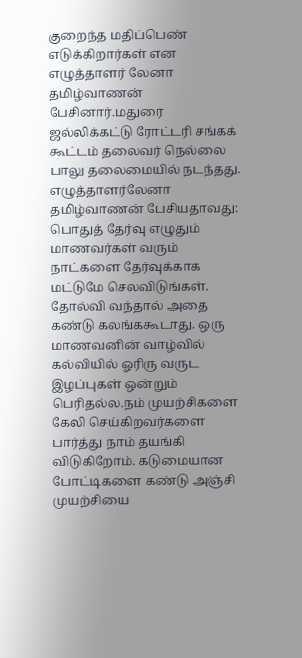குறைந்த மதிப்பெண் எடுக்கிறார்கள் என எழுத்தாளர் லேனா தமிழ்வாணன் பேசினார்.மதுரை ஜல்லிக்கட்டு ரோட்டரி சங்கக் கூட்டம் தலைவர் நெல்லை பாலு தலைமையில் நடந்தது. எழுத்தாளர்லேனா தமிழ்வாணன் பேசியதாவது:
பொதுத் தேர்வு எழுதும் மாணவர்கள் வரும் நாட்களை தேர்வுக்காக மட்டுமே செலவிடுங்கள். தோல்வி வந்தால் அதை கண்டு கலங்ககூடாது. ஒரு மாணவனின் வாழ்வில் கல்வியில் ஓரிரு வருட இழப்புகள் ஒன்றும் பெரிதல்ல.நம் முயற்சிகளை கேலி செய்கிறவர்களை பார்த்து நாம் தயங்கி விடுகிறோம். கடுமையான போட்டிகளை கண்டு அஞ்சி முயற்சியை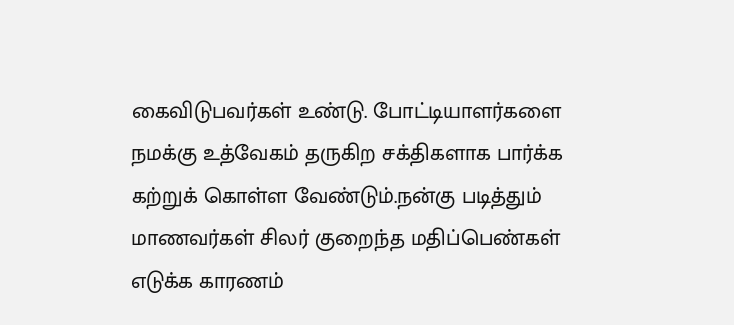கைவிடுபவர்கள் உண்டு. போட்டியாளர்களை நமக்கு உத்வேகம் தருகிற சக்திகளாக பார்க்க கற்றுக் கொள்ள வேண்டும்.நன்கு படித்தும் மாணவர்கள் சிலர் குறைந்த மதிப்பெண்கள் எடுக்க காரணம்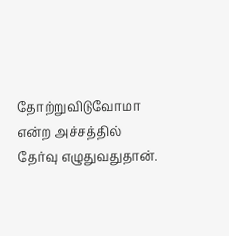தோற்றுவிடுவோமா என்ற அச்சத்தில் தேர்வு எழுதுவதுதான்.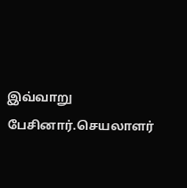இவ்வாறு பேசினார்.செயலாளர்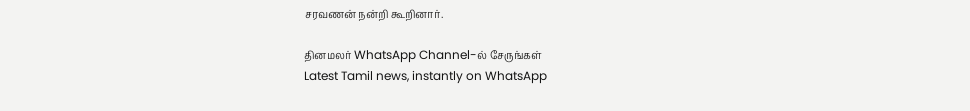சரவணன் நன்றி கூறினார்.

தினமலர் WhatsApp Channel-ல் சேருங்கள்
Latest Tamil news, instantly on WhatsApp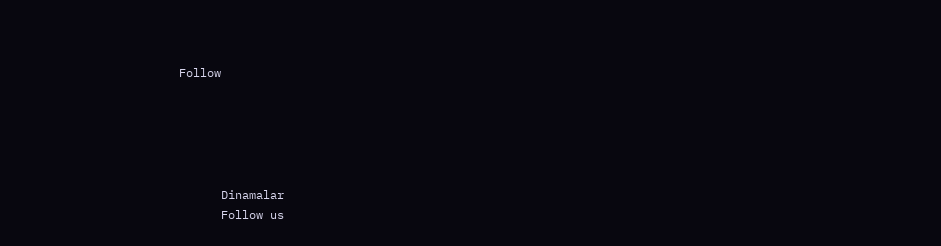Follow





      Dinamalar
      Follow us